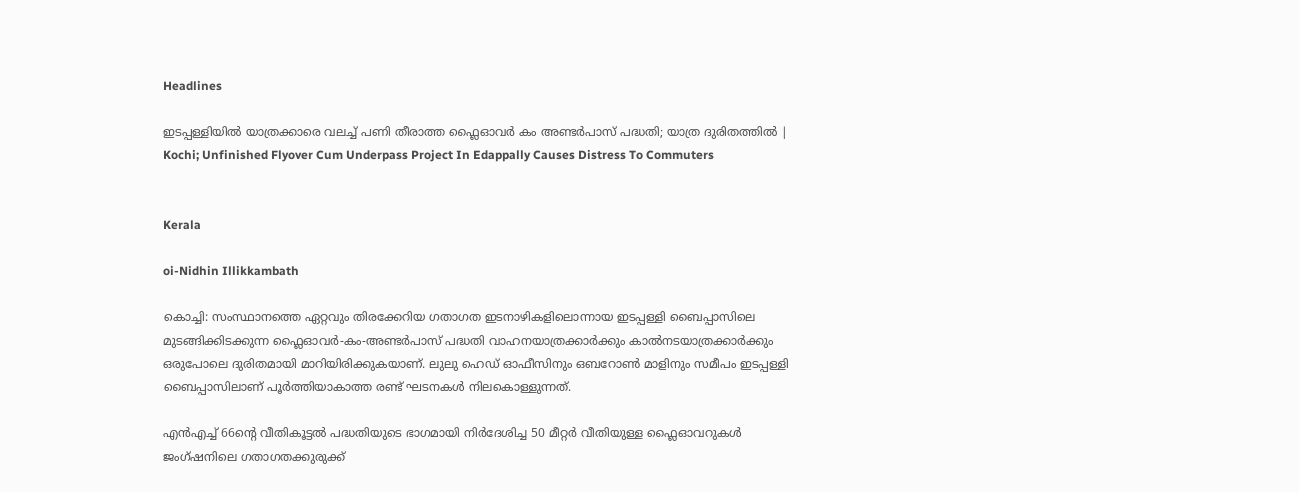Headlines

ഇടപ്പള്ളിയിൽ യാത്രക്കാരെ വലച്ച് പണി തീരാത്ത ഫ്ലൈഓവർ കം അണ്ടർപാസ് പദ്ധതി; യാത്ര ദുരിതത്തിൽ | Kochi; Unfinished Flyover Cum Underpass Project In Edappally Causes Distress To Commuters


Kerala

oi-Nidhin Illikkambath

കൊച്ചി: സംസ്ഥാനത്തെ ഏറ്റവും തിരക്കേറിയ ഗതാഗത ഇടനാഴികളിലൊന്നായ ഇടപ്പള്ളി ബൈപ്പാസിലെ മുടങ്ങിക്കിടക്കുന്ന ഫ്ലൈഓവർ-കം-അണ്ടർപാസ് പദ്ധതി വാഹനയാത്രക്കാർക്കും കാൽനടയാത്രക്കാർക്കും ഒരുപോലെ ദുരിതമായി മാറിയിരിക്കുകയാണ്. ലുലു ഹെഡ് ഓഫീസിനും ഒബറോൺ മാളിനും സമീപം ഇടപ്പള്ളി ബൈപ്പാസിലാണ് പൂർത്തിയാകാത്ത രണ്ട് ഘടനകൾ നിലകൊള്ളുന്നത്.

എൻഎച്ച് 66ന്റെ വീതികൂട്ടൽ പദ്ധതിയുടെ ഭാഗമായി നിർദേശിച്ച 50 മീറ്റർ വീതിയുള്ള ഫ്ലൈഓവറുകൾ ജംഗ്ഷനിലെ ഗതാഗതക്കുരുക്ക്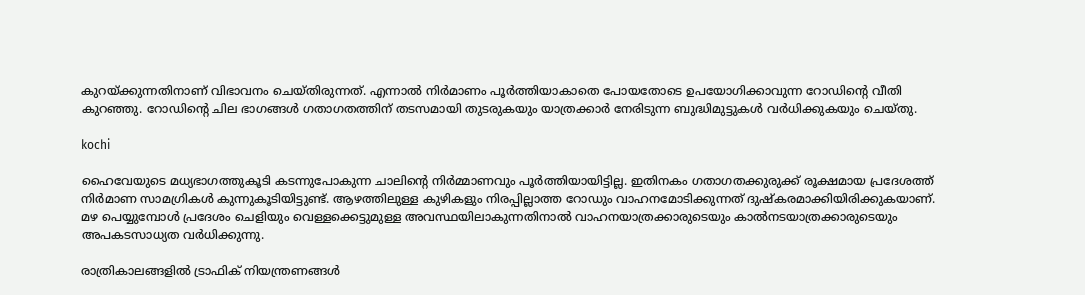കുറയ്ക്കുന്നതിനാണ് വിഭാവനം ചെയ്‌തിരുന്നത്. എന്നാൽ നിർമാണം പൂർത്തിയാകാതെ പോയതോടെ ഉപയോഗിക്കാവുന്ന റോഡിന്റെ വീതി കുറഞ്ഞു. റോഡിന്റെ ചില ഭാഗങ്ങൾ ഗതാഗതത്തിന് തടസമായി തുടരുകയും യാത്രക്കാർ നേരിടുന്ന ബുദ്ധിമുട്ടുകൾ വർധിക്കുകയും ചെയ്‌തു.

kochi

ഹൈവേയുടെ മധ്യഭാഗത്തുകൂടി കടന്നുപോകുന്ന ചാലിന്റെ നിർമ്മാണവും പൂർത്തിയായിട്ടില്ല. ഇതിനകം ഗതാഗതക്കുരുക്ക് രൂക്ഷമായ പ്രദേശത്ത് നിർമാണ സാമഗ്രികൾ കുന്നുകൂടിയിട്ടുണ്ട്. ആഴത്തിലുള്ള കുഴികളും നിരപ്പില്ലാത്ത റോഡും വാഹനമോടിക്കുന്നത് ദുഷ്‌കരമാക്കിയിരിക്കുകയാണ്. മഴ പെയ്യുമ്പോൾ പ്രദേശം ചെളിയും വെള്ളക്കെട്ടുമുള്ള അവസ്ഥയിലാകുന്നതിനാൽ വാഹനയാത്രക്കാരുടെയും കാൽനടയാത്രക്കാരുടെയും അപകടസാധ്യത വർധിക്കുന്നു.

രാത്രികാലങ്ങളിൽ ട്രാഫിക് നിയന്ത്രണങ്ങൾ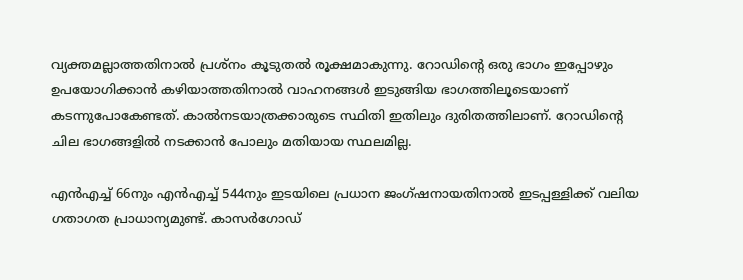വ്യക്തമല്ലാത്തതിനാൽ പ്രശ്‌നം കൂടുതൽ രൂക്ഷമാകുന്നു. റോഡിന്റെ ഒരു ഭാഗം ഇപ്പോഴും ഉപയോഗിക്കാൻ കഴിയാത്തതിനാൽ വാഹനങ്ങൾ ഇടുങ്ങിയ ഭാഗത്തിലൂടെയാണ് കടന്നുപോകേണ്ടത്. കാൽനടയാത്രക്കാരുടെ സ്ഥിതി ഇതിലും ദുരിതത്തിലാണ്. റോഡിന്റെ ചില ഭാഗങ്ങളിൽ നടക്കാൻ പോലും മതിയായ സ്ഥലമില്ല.

എൻഎച്ച് 66നും എൻഎച്ച് 544നും ഇടയിലെ പ്രധാന ജംഗ്ഷനായതിനാൽ ഇടപ്പള്ളിക്ക് വലിയ ഗതാഗത പ്രാധാന്യമുണ്ട്. കാസർഗോഡ്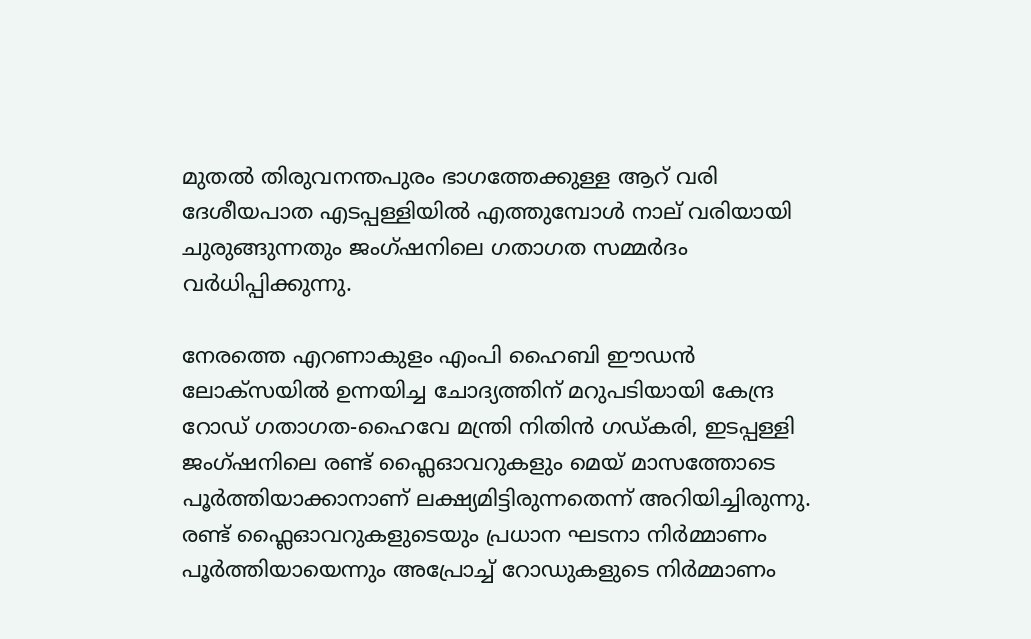മുതൽ തിരുവനന്തപുരം ഭാഗത്തേക്കുള്ള ആറ് വരി ദേശീയപാത എടപ്പള്ളിയിൽ എത്തുമ്പോൾ നാല് വരിയായി ചുരുങ്ങുന്നതും ജംഗ്ഷനിലെ ഗതാഗത സമ്മർദം വർധിപ്പിക്കുന്നു.

നേരത്തെ എറണാകുളം എംപി ഹൈബി ഈഡൻ ലോക്‌സയിൽ ഉന്നയിച്ച ചോദ്യത്തിന് മറുപടിയായി കേന്ദ്ര റോഡ് ഗതാഗത-ഹൈവേ മന്ത്രി നിതിൻ ഗഡ്‌കരി, ഇടപ്പള്ളി ജംഗ്ഷനിലെ രണ്ട് ഫ്ലൈഓവറുകളും മെയ് മാസത്തോടെ പൂർത്തിയാക്കാനാണ് ലക്ഷ്യമിട്ടിരുന്നതെന്ന് അറിയിച്ചിരുന്നു. രണ്ട് ഫ്ലൈഓവറുകളുടെയും പ്രധാന ഘടനാ നിർമ്മാണം പൂർത്തിയായെന്നും അപ്രോച്ച് റോഡുകളുടെ നിർമ്മാണം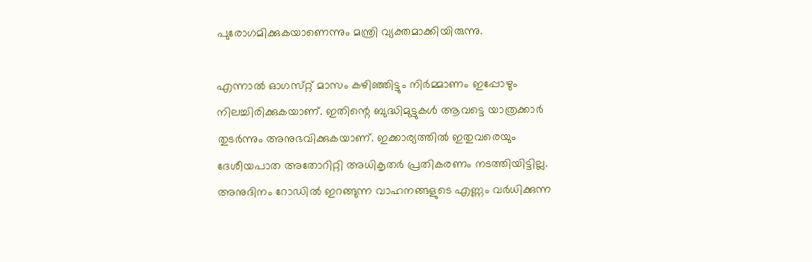പുരോഗമിക്കുകയാണെന്നും മന്ത്രി വ്യക്തമാക്കിയിരുന്നു.

എന്നാൽ ഓഗസ്‌റ്റ് മാസം കഴിഞ്ഞിട്ടും നിർമ്മാണം ഇപ്പോഴും നിലച്ചിരിക്കുകയാണ്. ഇതിന്റെ ബുദ്ധിമുട്ടുകൾ ആവട്ടെ യാത്രക്കാർ തുടർന്നും അനുഭവിക്കുകയാണ്. ഇക്കാര്യത്തിൽ ഇതുവരെയും ദേശീയപാത അതോറിറ്റി അധികൃതർ പ്രതികരണം നടത്തിയിട്ടില്ല. അനുദിനം റോഡിൽ ഇറങ്ങുന്ന വാഹനങ്ങളുടെ എണ്ണം വർധിക്കുന്ന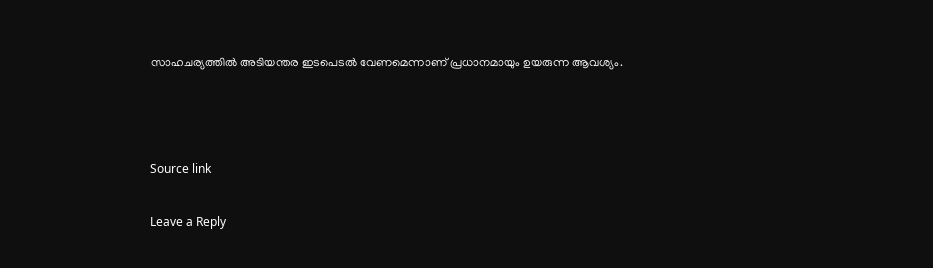സാഹചര്യത്തിൽ അടിയന്തര ഇടപെടൽ വേണമെന്നാണ് പ്രധാനമായും ഉയരുന്ന ആവശ്യം.



Source link

Leave a Reply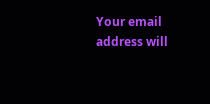Your email address will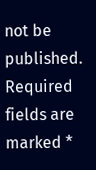not be published. Required fields are marked *